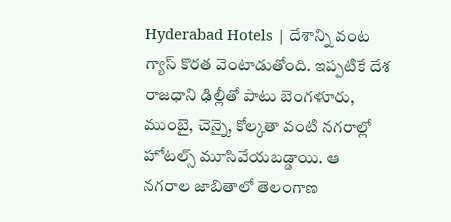Hyderabad Hotels | దేశాన్ని వంట గ్యాస్ కొరత వెంటాడుతోంది. ఇప్పటికే దేశ రాజధాని ఢిల్లీతో పాటు బెంగళూరు, ముంబై, చెన్నై, కోల్కతా వంటి నగరాల్లో హోటల్స్ మూసివేయబడ్డాయి. ఆ నగరాల జాబితాలో తెలంగాణ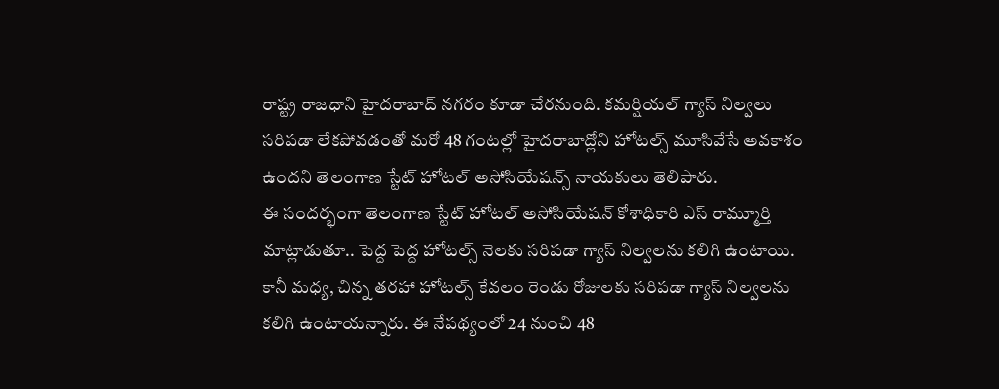రాష్ట్ర రాజధాని హైదరాబాద్ నగరం కూడా చేరనుంది. కమర్షియల్ గ్యాస్ నిల్వలు సరిపడా లేకపోవడంతో మరో 48 గంటల్లో హైదరాబాద్లోని హోటల్స్ మూసివేసే అవకాశం ఉందని తెలంగాణ స్టేట్ హోటల్ అసోసియేషన్స్ నాయకులు తెలిపారు.
ఈ సందర్భంగా తెలంగాణ స్టేట్ హోటల్ అసోసియేషన్ కోశాధికారి ఎస్ రామ్మూర్తి మాట్లాడుతూ.. పెద్ద పెద్ద హోటల్స్ నెలకు సరిపడా గ్యాస్ నిల్వలను కలిగి ఉంటాయి. కానీ మధ్య, చిన్న తరహా హోటల్స్ కేవలం రెండు రోజులకు సరిపడా గ్యాస్ నిల్వలను కలిగి ఉంటాయన్నారు. ఈ నేపథ్యంలో 24 నుంచి 48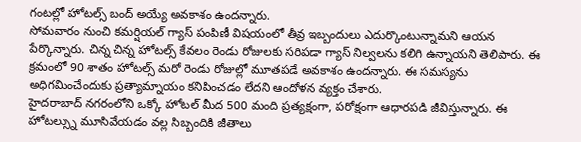గంటల్లో హోటల్స్ బంద్ అయ్యే అవకాశం ఉందన్నారు.
సోమవారం నుంచి కమర్షియల్ గ్యాస్ పంపిణీ విషయంలో తీవ్ర ఇబ్బందులు ఎదుర్కొంటున్నామని ఆయన పేర్కొన్నారు. చిన్న చిన్న హోటల్స్ కేవలం రెండు రోజులకు సరిపడా గ్యాస్ నిల్వలను కలిగి ఉన్నాయని తెలిపారు. ఈ క్రమంలో 90 శాతం హోటల్స్ మరో రెండు రోజుల్లో మూతపడే అవకాశం ఉందన్నారు. ఈ సమస్యను అధిగమించేందుకు ప్రత్యామ్నాయం కనిపించడం లేదని ఆందోళన వ్యక్తం చేశారు.
హైదరాబాద్ నగరంలోని ఒక్కో హోటల్ మీద 500 మంది ప్రత్యక్షంగా, పరోక్షంగా ఆధారపడి జీవిస్తున్నారు. ఈ హోటల్స్ను మూసివేయడం వల్ల సిబ్బందికి జీతాలు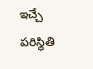ఇచ్చే పరిస్థితి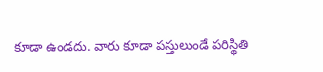కూడా ఉండదు. వారు కూడా పస్తులుండే పరిస్థితి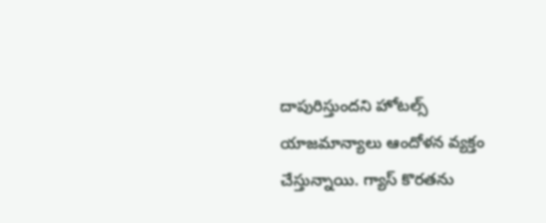దాపురిస్తుందని హోటల్స్ యాజమాన్యాలు ఆందోళన వ్యక్తం చేస్తున్నాయి. గ్యాస్ కొరతను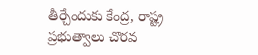తీర్చేందుకు కేంద్ర, రాష్ట్ర ప్రభుత్వాలు చొరవ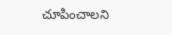చూపించాలని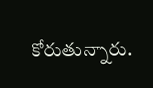కోరుతున్నారు.